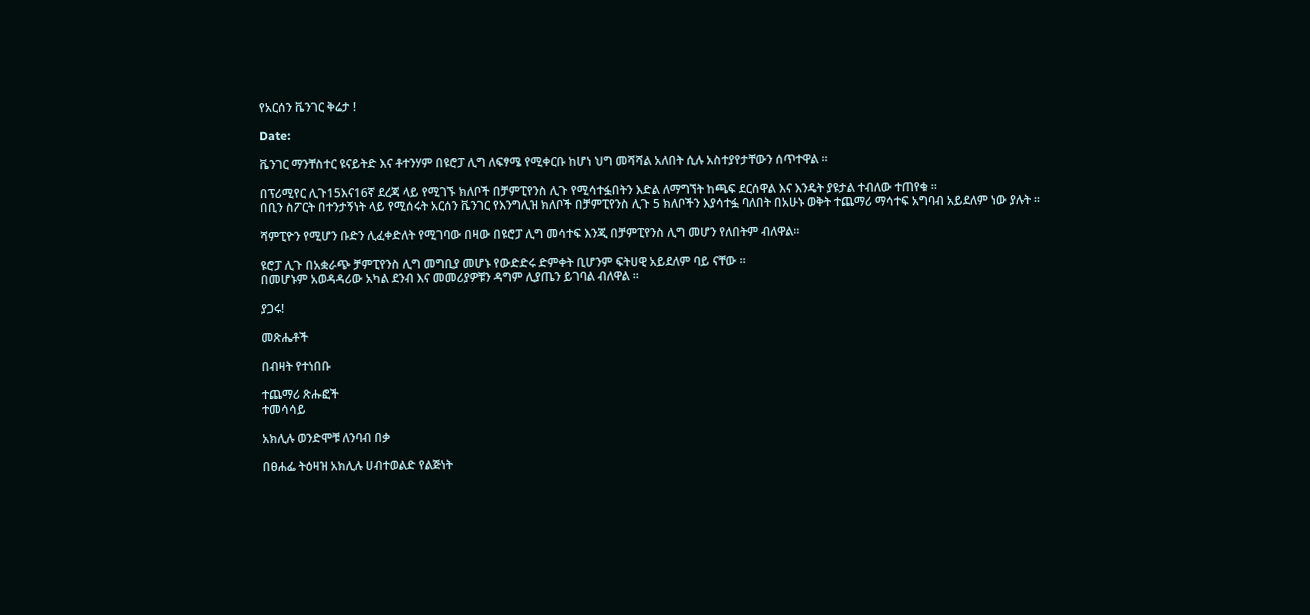የአርሰን ቬንገር ቅሬታ !

Date:

ቬንገር ማንቸስተር ዩናይትድ እና ቶተንሃም በዩሮፓ ሊግ ለፍፃሜ የሚቀርቡ ከሆነ ህግ መሻሻል አለበት ሲሉ አስተያየታቸውን ሰጥተዋል ።

በፕሪሚየር ሊጉ15እና16ኛ ደረጃ ላይ የሚገኙ ክለቦች በቻምፒየንስ ሊጉ የሚሳተፏበትን እድል ለማግኘት ከጫፍ ደርሰዋል እና እንዴት ያዩታል ተብለው ተጠየቁ ።
በቢን ስፖርት በተንታኝነት ላይ የሚሰሩት አርሰን ቬንገር የእንግሊዝ ክለቦች በቻምፒየንስ ሊጉ 5 ክለቦችን እያሳተፏ ባለበት በአሁኑ ወቅት ተጨማሪ ማሳተፍ አግባብ አይደለም ነው ያሉት ።

ሻምፒዮን የሚሆን ቡድን ሊፈቀድለት የሚገባው በዛው በዩሮፓ ሊግ መሳተፍ እንጂ በቻምፒየንስ ሊግ መሆን የለበትም ብለዋል።

ዩሮፓ ሊጉ በአቋራጭ ቻምፒየንስ ሊግ መግቢያ መሆኑ የውድድሩ ድምቀት ቢሆንም ፍትሀዊ አይደለም ባይ ናቸው ።
በመሆኑም አወዳዳሪው አካል ደንብ እና መመሪያዎቹን ዳግም ሊያጤን ይገባል ብለዋል ።

ያጋሩ!

መጽሔቶች

በብዛት የተነበቡ

ተጨማሪ ጽሑፎች
ተመሳሳይ

አክሊሉ ወንድሞቹ ለንባብ በቃ

በፀሐፌ ትዕዛዝ አክሊሉ ሀብተወልድ የልጅነት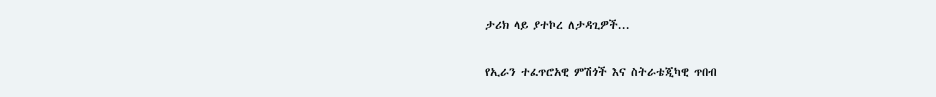ታሪክ ላይ ያተኮረ ለታዳጊዎች...

የኢራን ተፈጥሮአዊ ምሽጎች እና ስትራቴጂካዊ ጥበብ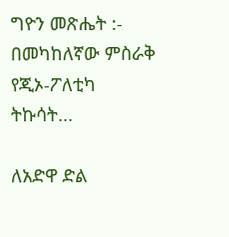ግዮን መጽሔት :- በመካከለኛው ምስራቅ የጂኦ-ፖለቲካ ትኩሳት...

ለአድዋ ድል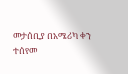መታሰቢያ በአሜሪካ ቀን ተሰየመ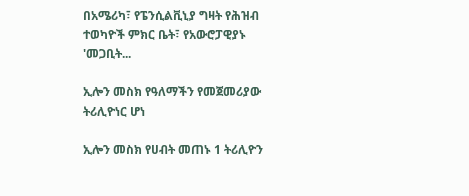በአሜሪካ፣ የፔንሲልቪኒያ ግዛት የሕዝብ ተወካዮች ምክር ቤት፣ የአውሮፓዊያኑ 'መጋቢት...

ኢሎን መስክ የዓለማችን የመጀመሪያው ትሪሊዮነር ሆነ

ኢሎን መስክ የሀብት መጠኑ 1 ትሪሊዮን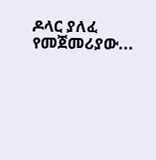ዶላር ያለፈ የመጀመሪያው...